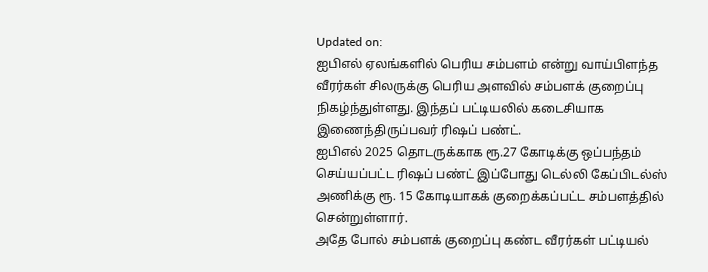Updated on:
ஐபிஎல் ஏலங்களில் பெரிய சம்பளம் என்று வாய்பிளந்த வீரர்கள் சிலருக்கு பெரிய அளவில் சம்பளக் குறைப்பு நிகழ்ந்துள்ளது. இந்தப் பட்டியலில் கடைசியாக இணைந்திருப்பவர் ரிஷப் பண்ட்.
ஐபிஎல் 2025 தொடருக்காக ரூ.27 கோடிக்கு ஒப்பந்தம் செய்யப்பட்ட ரிஷப் பண்ட் இப்போது டெல்லி கேப்பிடல்ஸ் அணிக்கு ரூ. 15 கோடியாகக் குறைக்கப்பட்ட சம்பளத்தில் சென்றுள்ளார்.
அதே போல் சம்பளக் குறைப்பு கண்ட வீரர்கள் பட்டியல்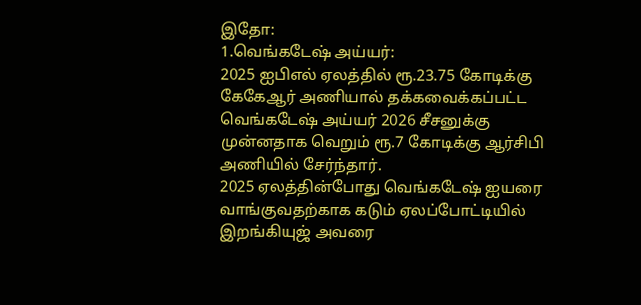இதோ:
1.வெங்கடேஷ் அய்யர்:
2025 ஐபிஎல் ஏலத்தில் ரூ.23.75 கோடிக்கு கேகேஆர் அணியால் தக்கவைக்கப்பட்ட வெங்கடேஷ் அய்யர் 2026 சீசனுக்கு முன்னதாக வெறும் ரூ.7 கோடிக்கு ஆர்சிபி அணியில் சேர்ந்தார்.
2025 ஏலத்தின்போது வெங்கடேஷ் ஐயரை வாங்குவதற்காக கடும் ஏலப்போட்டியில் இறங்கியுஜ் அவரை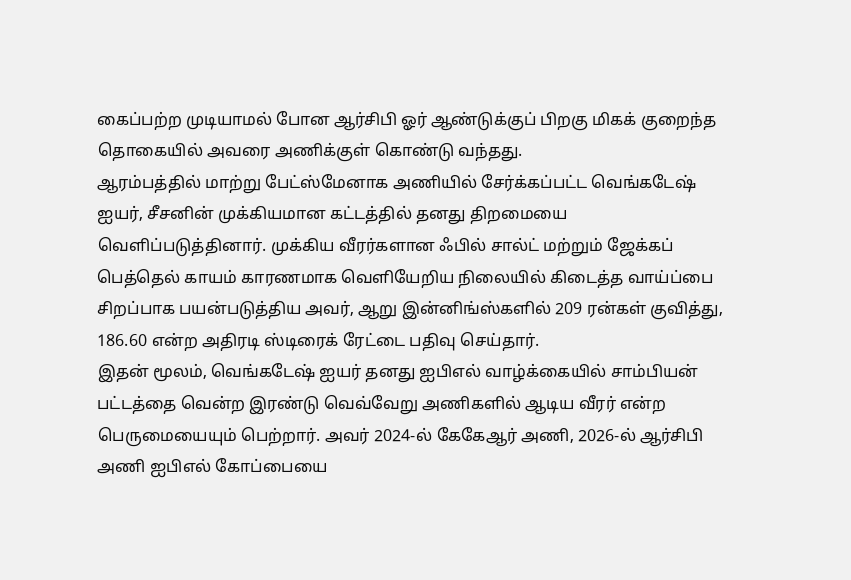கைப்பற்ற முடியாமல் போன ஆர்சிபி ஓர் ஆண்டுக்குப் பிறகு மிகக் குறைந்த தொகையில் அவரை அணிக்குள் கொண்டு வந்தது.
ஆரம்பத்தில் மாற்று பேட்ஸ்மேனாக அணியில் சேர்க்கப்பட்ட வெங்கடேஷ் ஐயர், சீசனின் முக்கியமான கட்டத்தில் தனது திறமையை வெளிப்படுத்தினார். முக்கிய வீரர்களான ஃபில் சால்ட் மற்றும் ஜேக்கப் பெத்தெல் காயம் காரணமாக வெளியேறிய நிலையில் கிடைத்த வாய்ப்பை சிறப்பாக பயன்படுத்திய அவர், ஆறு இன்னிங்ஸ்களில் 209 ரன்கள் குவித்து, 186.60 என்ற அதிரடி ஸ்டிரைக் ரேட்டை பதிவு செய்தார்.
இதன் மூலம், வெங்கடேஷ் ஐயர் தனது ஐபிஎல் வாழ்க்கையில் சாம்பியன் பட்டத்தை வென்ற இரண்டு வெவ்வேறு அணிகளில் ஆடிய வீரர் என்ற பெருமையையும் பெற்றார். அவர் 2024-ல் கேகேஆர் அணி, 2026-ல் ஆர்சிபி அணி ஐபிஎல் கோப்பையை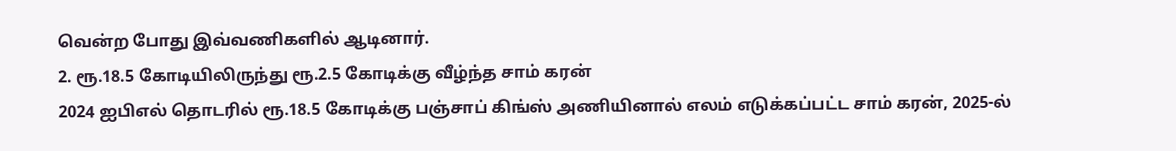வென்ற போது இவ்வணிகளில் ஆடினார்.
2. ரூ.18.5 கோடியிலிருந்து ரூ.2.5 கோடிக்கு வீழ்ந்த சாம் கரன்
2024 ஐபிஎல் தொடரில் ரூ.18.5 கோடிக்கு பஞ்சாப் கிங்ஸ் அணியினால் எலம் எடுக்கப்பட்ட சாம் கரன், 2025-ல்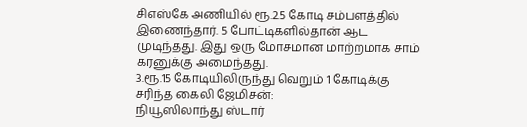சிஎஸ்கே அணியில் ரூ.2.5 கோடி சம்பளத்தில் இணைந்தார். 5 போட்டிகளில்தான் ஆட முடிந்தது. இது ஒரு மோசமான மாற்றமாக சாம் கரனுக்கு அமைந்தது.
3.ரூ.15 கோடியிலிருந்து வெறும் 1 கோடிக்கு சரிந்த கைலி ஜேமிசன்:
நியூஸிலாந்து ஸ்டார்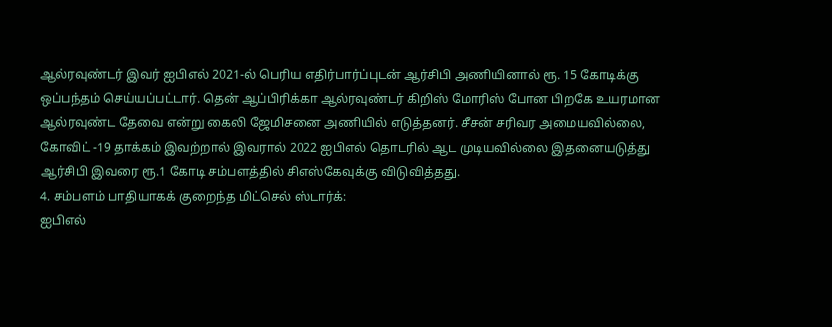ஆல்ரவுண்டர் இவர் ஐபிஎல் 2021-ல் பெரிய எதிர்பார்ப்புடன் ஆர்சிபி அணியினால் ரூ. 15 கோடிக்கு ஒப்பந்தம் செய்யப்பட்டார். தென் ஆப்பிரிக்கா ஆல்ரவுண்டர் கிறிஸ் மோரிஸ் போன பிறகே உயரமான ஆல்ரவுண்ட தேவை என்று கைலி ஜேமிசனை அணியில் எடுத்தனர். சீசன் சரிவர அமையவில்லை, கோவிட் -19 தாக்கம் இவற்றால் இவரால் 2022 ஐபிஎல் தொடரில் ஆட முடியவில்லை இதனையடுத்து ஆர்சிபி இவரை ரூ.1 கோடி சம்பளத்தில் சிஎஸ்கேவுக்கு விடுவித்தது.
4. சம்பளம் பாதியாகக் குறைந்த மிட்செல் ஸ்டார்க்:
ஐபிஎல்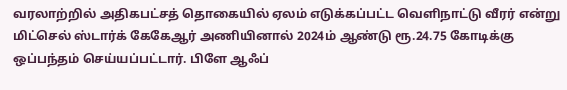வரலாற்றில் அதிகபட்சத் தொகையில் ஏலம் எடுக்கப்பட்ட வெளிநாட்டு வீரர் என்று மிட்செல் ஸ்டார்க் கேகேஆர் அணியினால் 2024ம் ஆண்டு ரூ.24.75 கோடிக்கு ஒப்பந்தம் செய்யப்பட்டார். பிளே ஆஃப்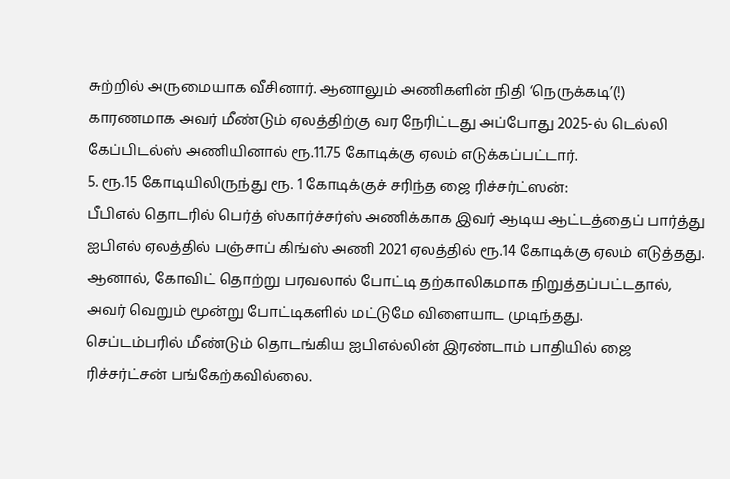சுற்றில் அருமையாக வீசினார். ஆனாலும் அணிகளின் நிதி ‘நெருக்கடி’(!) காரணமாக அவர் மீண்டும் ஏலத்திற்கு வர நேரிட்டது அப்போது 2025-ல் டெல்லி கேப்பிடல்ஸ் அணியினால் ரூ.11.75 கோடிக்கு ஏலம் எடுக்கப்பட்டார்.
5. ரூ.15 கோடியிலிருந்து ரூ. 1 கோடிக்குச் சரிந்த ஜை ரிச்சர்ட்ஸன்:
பீபிஎல் தொடரில் பெர்த் ஸ்கார்ச்சர்ஸ் அணிக்காக இவர் ஆடிய ஆட்டத்தைப் பார்த்து ஐபிஎல் ஏலத்தில் பஞ்சாப் கிங்ஸ் அணி 2021 ஏலத்தில் ரூ.14 கோடிக்கு ஏலம் எடுத்தது.
ஆனால், கோவிட் தொற்று பரவலால் போட்டி தற்காலிகமாக நிறுத்தப்பட்டதால், அவர் வெறும் மூன்று போட்டிகளில் மட்டுமே விளையாட முடிந்தது.
செப்டம்பரில் மீண்டும் தொடங்கிய ஐபிஎல்லின் இரண்டாம் பாதியில் ஜை ரிச்சர்ட்சன் பங்கேற்கவில்லை.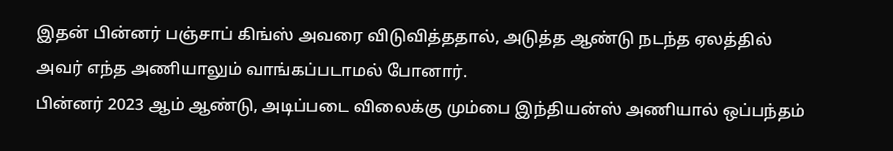இதன் பின்னர் பஞ்சாப் கிங்ஸ் அவரை விடுவித்ததால், அடுத்த ஆண்டு நடந்த ஏலத்தில் அவர் எந்த அணியாலும் வாங்கப்படாமல் போனார்.
பின்னர் 2023 ஆம் ஆண்டு, அடிப்படை விலைக்கு மும்பை இந்தியன்ஸ் அணியால் ஒப்பந்தம்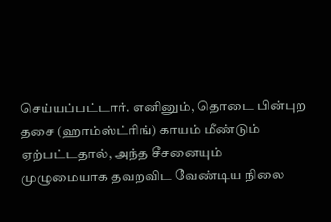செய்யப்பட்டார். எனினும், தொடை பின்புற தசை (ஹாம்ஸ்ட்ரிங்) காயம் மீண்டும் ஏற்பட்டதால், அந்த சீசனையும் முழுமையாக தவறவிட வேண்டிய நிலை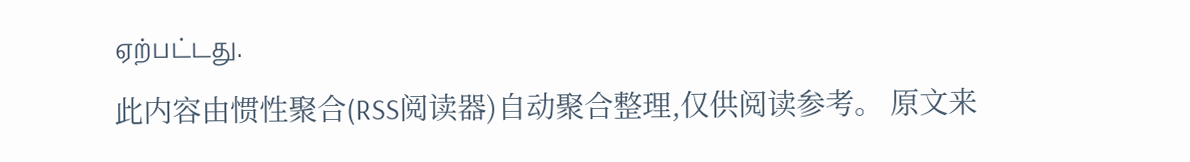ஏற்பட்டது.
此内容由惯性聚合(RSS阅读器)自动聚合整理,仅供阅读参考。 原文来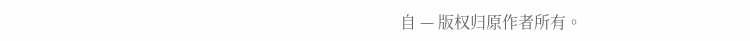自 — 版权归原作者所有。